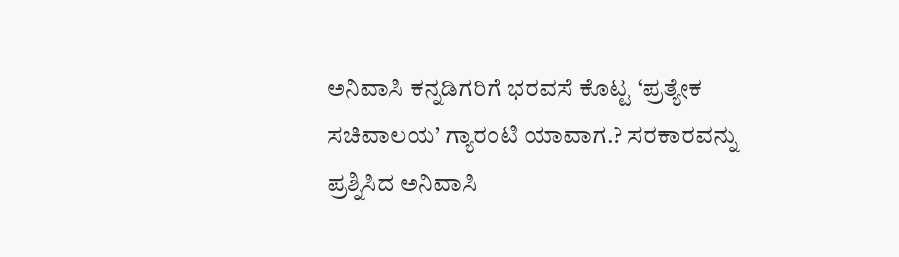ಅನಿವಾಸಿ ಕನ್ನಡಿಗರಿಗೆ ಭರವಸೆ ಕೊಟ್ಟ ‘ಪ್ರತ್ಯೇಕ ಸಚಿವಾಲಯ’ ಗ್ಯಾರಂಟಿ ಯಾವಾಗ.? ಸರಕಾರವನ್ನು ಪ್ರಶ್ನಿಸಿದ ಅನಿವಾಸಿ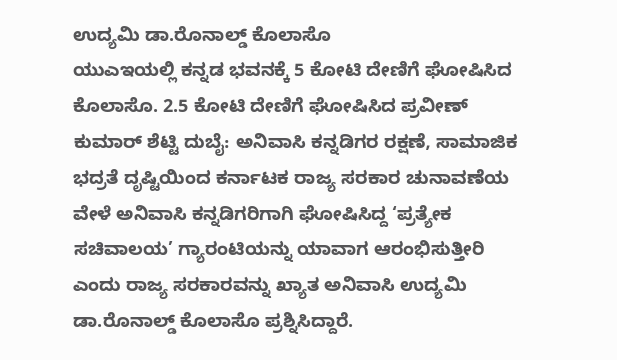ಉದ್ಯಮಿ ಡಾ.ರೊನಾಲ್ಡ್ ಕೊಲಾಸೊ
ಯುಎಇಯಲ್ಲಿ ಕನ್ನಡ ಭವನಕ್ಕೆ 5 ಕೋಟಿ ದೇಣಿಗೆ ಘೋಷಿಸಿದ ಕೊಲಾಸೊ. 2.5 ಕೋಟಿ ದೇಣಿಗೆ ಘೋಷಿಸಿದ ಪ್ರವೀಣ್ ಕುಮಾರ್ ಶೆಟ್ಟಿ ದುಬೈ: ಅನಿವಾಸಿ ಕನ್ನಡಿಗರ ರಕ್ಷಣೆ, ಸಾಮಾಜಿಕ ಭದ್ರತೆ ದೃಷ್ಟಿಯಿಂದ ಕರ್ನಾಟಕ ರಾಜ್ಯ ಸರಕಾರ ಚುನಾವಣೆಯ ವೇಳೆ ಅನಿವಾಸಿ ಕನ್ನಡಿಗರಿಗಾಗಿ ಘೋಷಿಸಿದ್ದ ‘ಪ್ರತ್ಯೇಕ ಸಚಿವಾಲಯ’ ಗ್ಯಾರಂಟಿಯನ್ನು ಯಾವಾಗ ಆರಂಭಿಸುತ್ತೀರಿ ಎಂದು ರಾಜ್ಯ ಸರಕಾರವನ್ನು ಖ್ಯಾತ ಅನಿವಾಸಿ ಉದ್ಯಮಿ ಡಾ.ರೊನಾಲ್ಡ್ ಕೊಲಾಸೊ ಪ್ರಶ್ನಿಸಿದ್ದಾರೆ.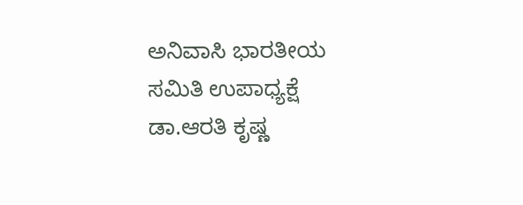ಅನಿವಾಸಿ ಭಾರತೀಯ ಸಮಿತಿ ಉಪಾಧ್ಯಕ್ಷೆ ಡಾ.ಆರತಿ ಕೃಷ್ಣ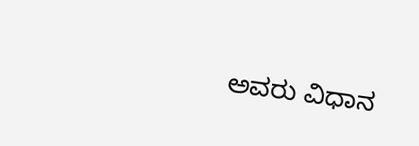ಅವರು ವಿಧಾನ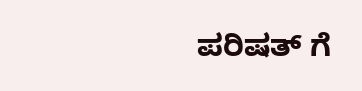ಪರಿಷತ್ ಗೆ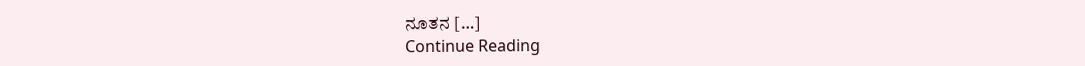ನೂತನ […]
Continue Reading